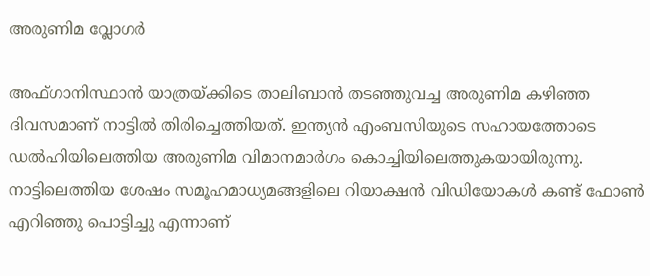അരുണിമ വ്ലോഗര്‍

അഫ്ഗാനിസ്ഥാന്‍ യാത്രയ്ക്കിടെ താലിബാന്‍ തടഞ്ഞുവച്ച അരുണിമ കഴിഞ്ഞ ദിവസമാണ് നാട്ടില്‍ തിരിച്ചെത്തിയത്. ഇന്ത്യന്‍ എംബസിയുടെ സഹായത്തോടെ ഡല്‍ഹിയിലെത്തിയ അരുണിമ വിമാനമാര്‍ഗം കൊച്ചിയിലെത്തുകയായിരുന്നു. നാട്ടിലെത്തിയ ശേഷം സമൂഹമാധ്യമങ്ങളിലെ റിയാക്ഷന്‍ വിഡിയോകള്‍ കണ്ട് ഫോണ്‍ എറിഞ്ഞു പൊട്ടിച്ചു എന്നാണ്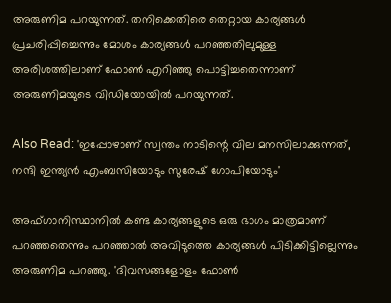അരുണിമ പറയുന്നത്. തനിക്കെതിരെ തെറ്റായ കാര്യങ്ങള്‍ പ്രചരിപ്പിച്ചെന്നും മോശം കാര്യങ്ങള്‍ പറഞ്ഞതിലുമുള്ള അരിശത്തിലാണ് ഫോണ്‍ എറിഞ്ഞു പൊട്ടിച്ചതെന്നാണ് അരുണിമയുടെ വിഡിയോയില്‍ പറയുന്നത്.

Also Read: 'ഇപ്പോഴാണ് സ്വന്തം നാടിന്റെ വില മനസിലാക്കുന്നത്, നന്ദി ഇന്ത്യന്‍ എംബസിയോടും സുരേഷ് ഗോപിയോടും'

അഫ്ഗാനിസ്ഥാനില്‍ കണ്ട കാര്യങ്ങളുടെ ഒരു ഭാഗം മാത്രമാണ് പറഞ്ഞതെന്നും പറഞ്ഞാല്‍ അവിടുത്തെ കാര്യങ്ങള്‍ പിടിക്കിട്ടില്ലെന്നും അരുണിമ പറഞ്ഞു. 'ദിവസങ്ങളോളം ഫോണ്‍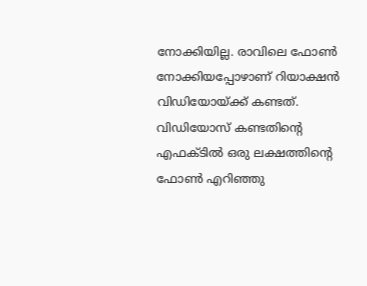നോക്കിയില്ല. രാവിലെ ഫോണ്‍ നോക്കിയപ്പോഴാണ് റിയാക്ഷന്‍ വിഡിയോയ്ക്ക് കണ്ടത്. വിഡിയോസ് കണ്ടതിന്‍റെ എഫക്ടില്‍ ഒരു ലക്ഷത്തിന്‍റെ ഫോണ്‍ എറിഞ്ഞു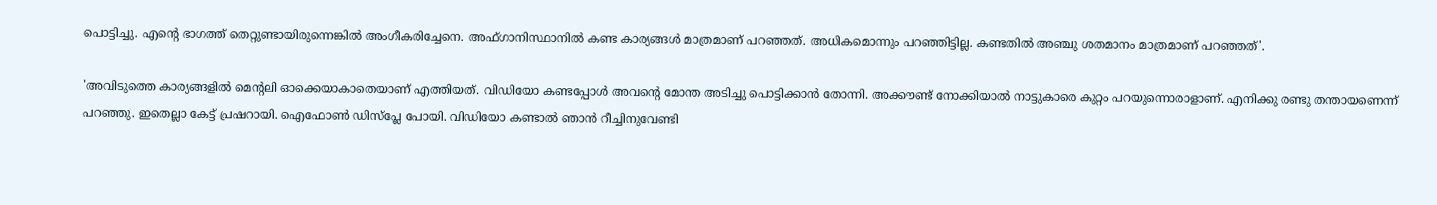പൊട്ടിച്ചു. എന്‍റെ ഭാഗത്ത് തെറ്റുണ്ടായിരുന്നെങ്കില്‍ അംഗീകരിച്ചേനെ. അഫ്ഗാനിസ്ഥാനില്‍ കണ്ട കാര്യങ്ങള്‍ മാത്രമാണ് പറഞ്ഞത്. അധികമൊന്നും പറഞ്ഞിട്ടില്ല. കണ്ടതില്‍ അഞ്ചു ശതമാനം മാത്രമാണ് പറഞ്ഞത്'.

'അവിടുത്തെ കാര്യങ്ങളില്‍ മെന്‍റലി ഓക്കെയാകാതെയാണ് എത്തിയത്. വിഡിയോ കണ്ടപ്പോള്‍ അവന്‍റെ മോന്ത അടിച്ചു പൊട്ടിക്കാന്‍ തോന്നി. അക്കൗണ്ട് നോക്കിയാല്‍ നാട്ടുകാരെ കുറ്റം പറയുന്നൊരാളാണ്. എനിക്കു രണ്ടു തന്തായണെന്ന് പറഞ്ഞു. ഇതെല്ലാ കേട്ട് പ്രഷറായി. ഐഫോണ്‍ ഡിസ്പ്ലേ പോയി. വിഡിയോ കണ്ടാല്‍ ഞാന്‍ റീച്ചിനുവേണ്ടി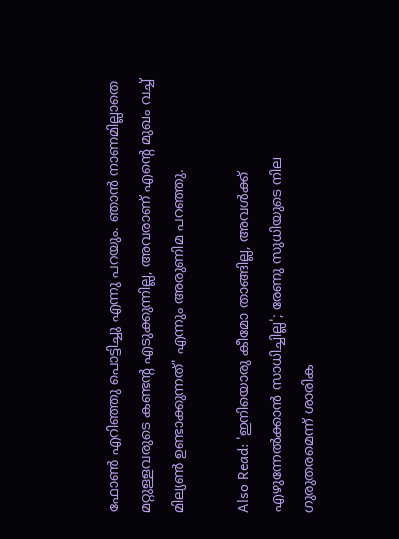ഫോണ്‍ എറിഞ്ഞു പൊട്ടിച്ചു എന്നു പറയും. ഞാന്‍ നാണമില്ലാതെ മറ്റുള്ളവരുടെ കണ്ടന്‍റ എടുക്കുന്നില്ല, അവരാണ് എന്‍റെ മുഖം വച്ച് മില്യണ്‍ ഉണ്ടാക്കുന്നത്' എന്നും അരുണിമ പറഞ്ഞു.

Also Read: 'ഇനിയൊരു കീമോ താങ്ങില്ല, അവൾക്ക് എഴുന്നേൽക്കാൻ സാധിച്ചില്ല'; രേണു സുധിയുടെ നില ഗുരുതരമെന്ന് ശാരിക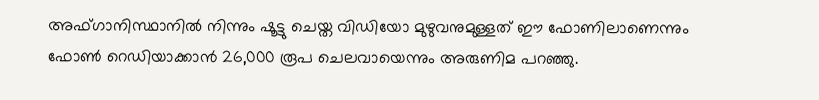അഫ്ഗാനിസ്ഥാനില്‍ നിന്നും ഷൂട്ടു ചെയ്ത വിഡിയോ മുഴുവനുമുള്ളത് ഈ ഫോണിലാണെന്നും ഫോണ്‍ റെഡിയാക്കാന്‍ 26,000 രൂപ ചെലവായെന്നും അരുണിമ പറഞ്ഞു.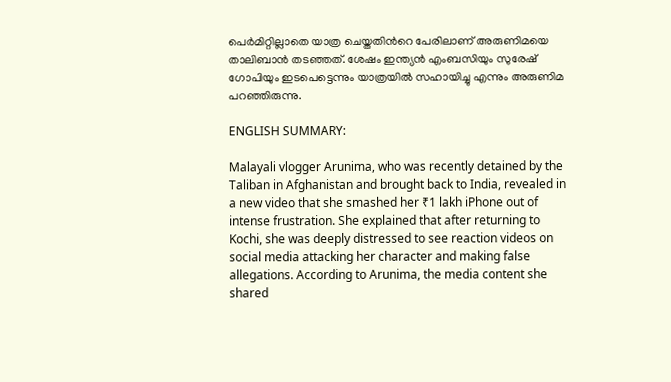പെര്‍മിറ്റില്ലാതെ യാത്ര ചെയ്തതിന്‍റെ പേരിലാണ് അരുണിമയെ താലിബാന്‍ തടഞ്ഞത്. ശേഷം ഇന്ത്യന്‍ എംബസിയും സുരേഷ് ഗോപിയും ഇടപെട്ടെന്നും യാത്രയില്‍ സഹായിച്ചു എന്നും അരുണിമ പറഞ്ഞിരുന്നു.

ENGLISH SUMMARY:

Malayali vlogger Arunima, who was recently detained by the Taliban in Afghanistan and brought back to India, revealed in a new video that she smashed her ₹1 lakh iPhone out of intense frustration. She explained that after returning to Kochi, she was deeply distressed to see reaction videos on social media attacking her character and making false allegations. According to Arunima, the media content she shared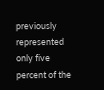previously represented only five percent of the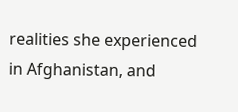realities she experienced in Afghanistan, and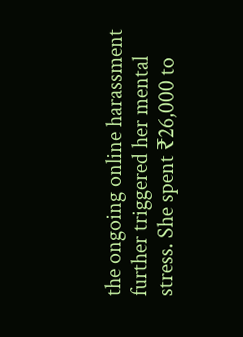the ongoing online harassment further triggered her mental stress. She spent ₹26,000 to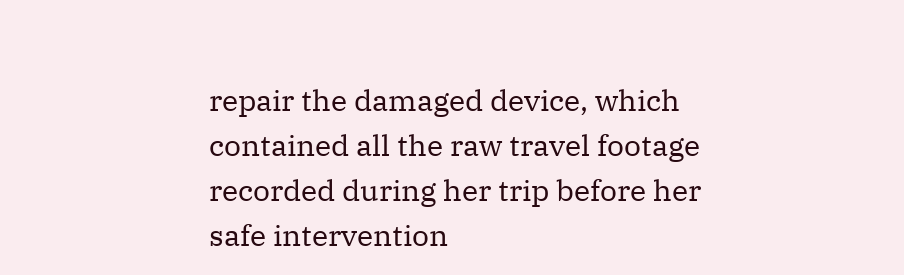repair the damaged device, which contained all the raw travel footage recorded during her trip before her safe intervention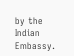by the Indian Embassy.